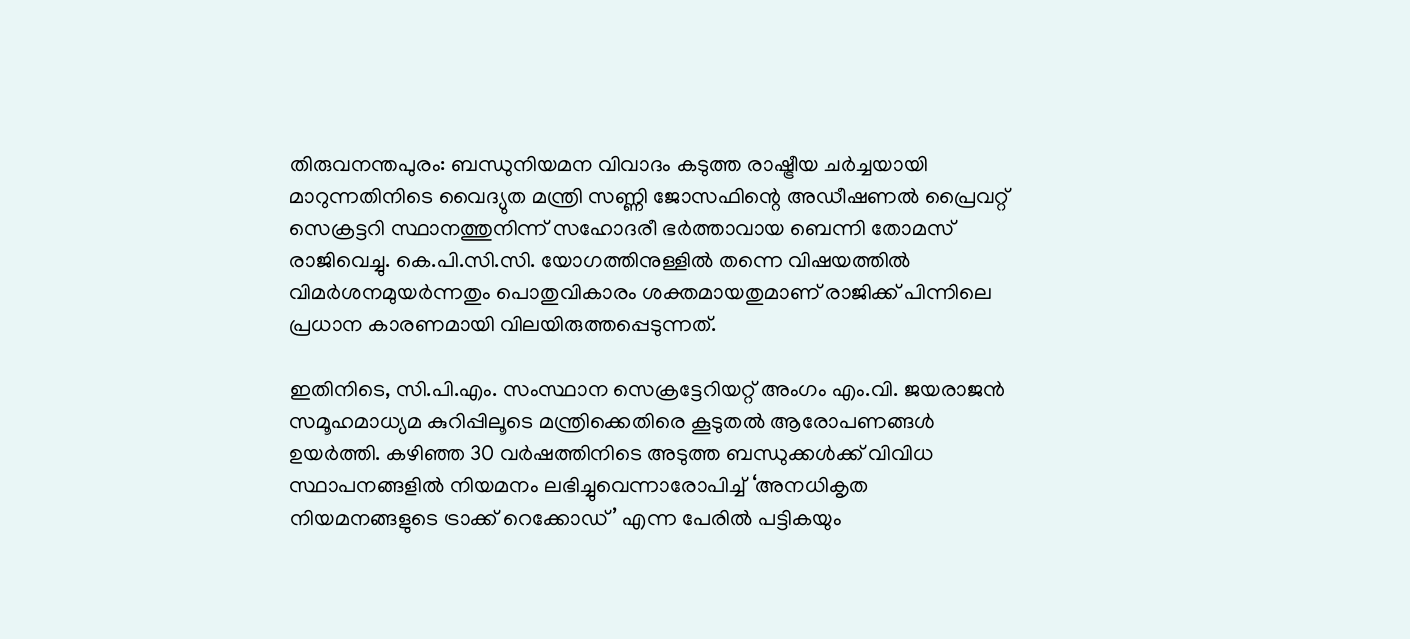തിരുവനന്തപുരം: ബന്ധുനിയമന വിവാദം കടുത്ത രാഷ്ട്രീയ ചർച്ചയായി മാറുന്നതിനിടെ വൈദ്യുത മന്ത്രി സണ്ണി ജോസഫിന്റെ അഡീഷണൽ പ്രൈവറ്റ് സെക്രട്ടറി സ്ഥാനത്തുനിന്ന് സഹോദരീ ഭർത്താവായ ബെന്നി തോമസ് രാജിവെച്ചു. കെ.പി.സി.സി. യോഗത്തിനുള്ളിൽ തന്നെ വിഷയത്തിൽ വിമർശനമുയർന്നതും പൊതുവികാരം ശക്തമായതുമാണ് രാജിക്ക് പിന്നിലെ പ്രധാന കാരണമായി വിലയിരുത്തപ്പെടുന്നത്.

ഇതിനിടെ, സി.പി.എം. സംസ്ഥാന സെക്രട്ടേറിയറ്റ് അംഗം എം.വി. ജയരാജൻ സമൂഹമാധ്യമ കുറിപ്പിലൂടെ മന്ത്രിക്കെതിരെ കൂടുതൽ ആരോപണങ്ങൾ ഉയർത്തി. കഴിഞ്ഞ 30 വർഷത്തിനിടെ അടുത്ത ബന്ധുക്കൾക്ക് വിവിധ സ്ഥാപനങ്ങളിൽ നിയമനം ലഭിച്ചുവെന്നാരോപിച്ച് ‘അനധികൃത നിയമനങ്ങളുടെ ട്രാക്ക് റെക്കോഡ്’ എന്ന പേരിൽ പട്ടികയും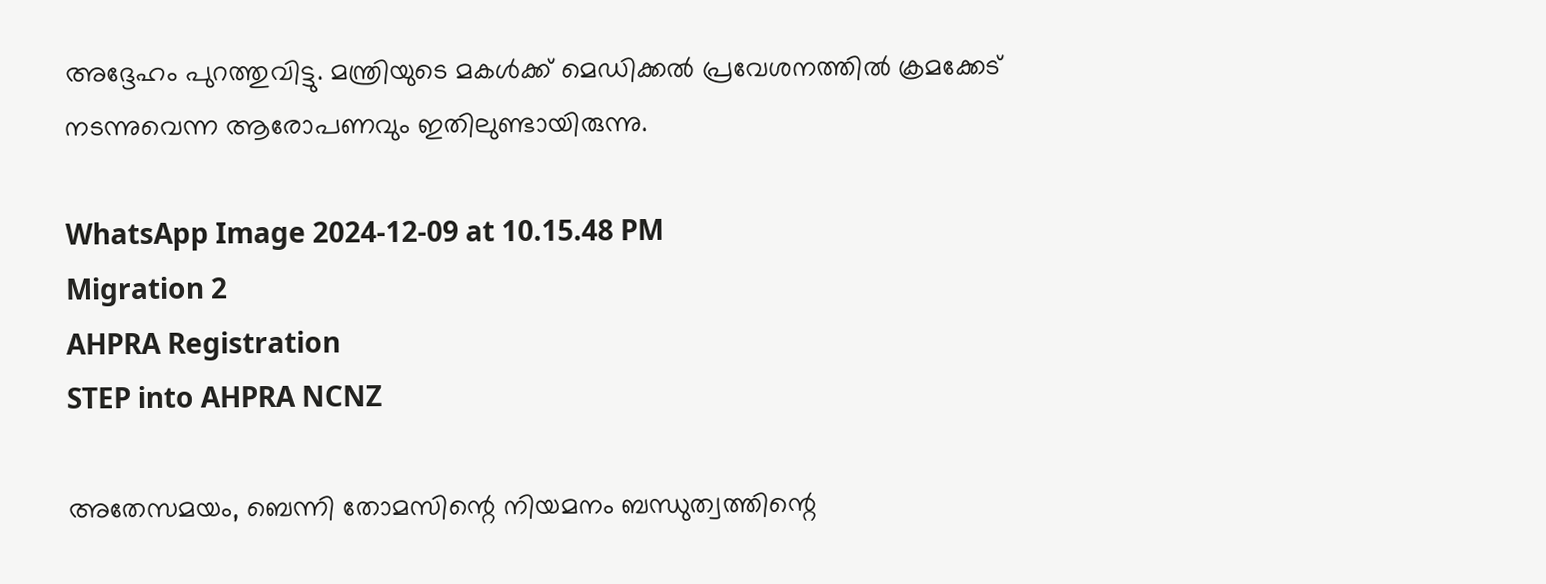അദ്ദേഹം പുറത്തുവിട്ടു. മന്ത്രിയുടെ മകൾക്ക് മെഡിക്കൽ പ്രവേശനത്തിൽ ക്രമക്കേട് നടന്നുവെന്ന ആരോപണവും ഇതിലുണ്ടായിരുന്നു.

WhatsApp Image 2024-12-09 at 10.15.48 PM
Migration 2
AHPRA Registration
STEP into AHPRA NCNZ

അതേസമയം, ബെന്നി തോമസിന്റെ നിയമനം ബന്ധുത്വത്തിന്റെ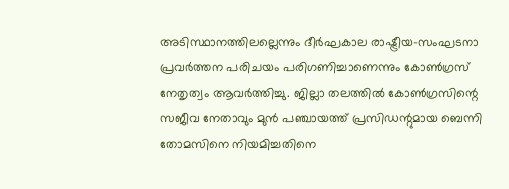അടിസ്ഥാനത്തിലല്ലെന്നും ദീർഘകാല രാഷ്ട്രീയ-സംഘടനാ പ്രവർത്തന പരിചയം പരിഗണിച്ചാണെന്നും കോൺഗ്രസ് നേതൃത്വം ആവർത്തിച്ചു. ജില്ലാ തലത്തിൽ കോൺഗ്രസിന്റെ സജീവ നേതാവും മുൻ പഞ്ചായത്ത് പ്രസിഡന്റുമായ ബെന്നി തോമസിനെ നിയമിച്ചതിനെ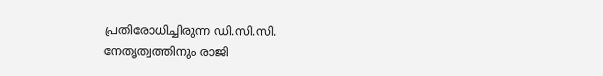പ്രതിരോധിച്ചിരുന്ന ഡി.സി.സി. നേതൃത്വത്തിനും രാജി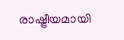രാഷ്ട്രീയമായി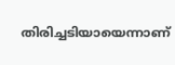തിരിച്ചടിയായെന്നാണ്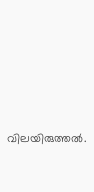വിലയിരുത്തൽ.